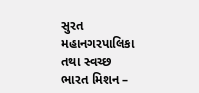સુરત મહાનગરપાલિકા તથા સ્વચ્છ ભારત મિશન –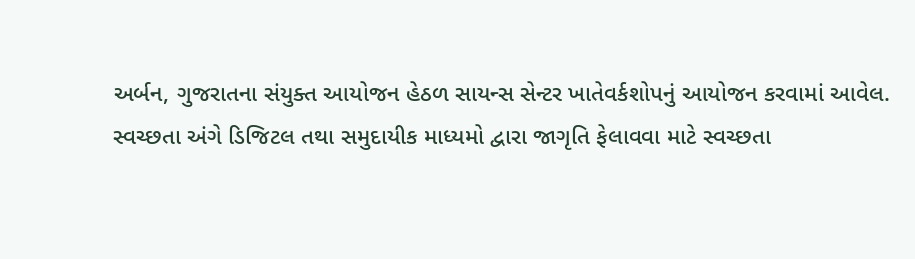અર્બન, ગુજરાતના સંયુક્ત આયોજન હેઠળ સાયન્સ સેન્ટર ખાતેવર્કશોપનું આયોજન કરવામાં આવેલ.
સ્વચ્છતા અંગે ડિજિટલ તથા સમુદાયીક માધ્યમો દ્વારા જાગૃતિ ફેલાવવા માટે સ્વચ્છતા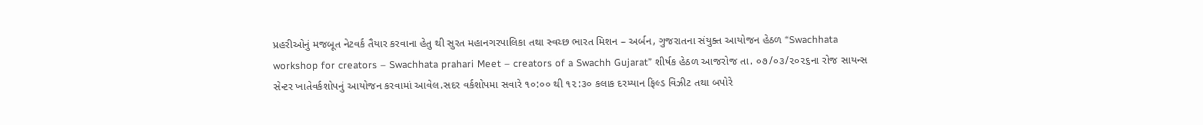પ્રહરીઓનું મજબૂત નેટવર્ક તૈયાર કરવાના હેતુ થી સુરત મહાનગરપાલિકા તથા સ્વચ્છ ભારત મિશન – અર્બન, ગુજરાતના સંયુક્ત આયોજન હેઠળ “Swachhata workshop for creators – Swachhata prahari Meet – creators of a Swachh Gujarat” શીર્ષક હેઠળ આજરોજ તા. ૦૭/૦૩/૨૦૨૬ના રોજ સાયન્સ સેન્ટર ખાતેવર્કશોપનું આયોજન કરવામાં આવેલ.સદર વર્કશોપમા સવારે ૧૦:૦૦ થી ૧૨:૩૦ કલાક દરમ્યાન ફિલ્ડ વિઝીટ તથા બપોરે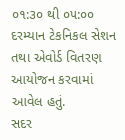૦૧:૩૦ થી ૦૫:૦૦ દરમ્યાન ટેકનિકલ સેશન તથા એવોર્ડ વિતરણ આયોજન કરવામાં આવેલ હતું.
સદર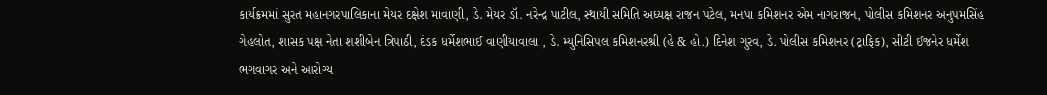કાર્યક્રમમાં સુરત મહાનગરપાલિકાના મેયર દક્ષેશ માવાણી, ડે. મેયર ડૉ. નરેન્દ્ર પાટીલ, સ્થાયી સમિતિ અધ્યક્ષ રાજન પટેલ, મનપા કમિશનર એમ નાગરાજન, પોલીસ કમિશનર અનુપમસિંહ ગેહલોત, શાસક પક્ષ નેતા શશીબેન ત્રિપાઠી, દંડક ધર્મેશભાઈ વાણીયાવાલા , ડે. મ્યુનિસિપલ કમિશનરશ્રી (હે & હો.) દિનેશ ગુરવ, ડે. પોલીસ કમિશનર (ટ્રાફિક), સીટી ઈજનેર ધર્મેશ ભગવાગર અને આરોગ્ય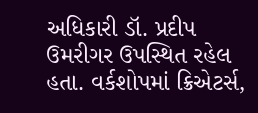અધિકારી ડૉ. પ્રદીપ ઉમરીગર ઉપસ્થિત રહેલ હતા. વર્કશોપમાં ક્રિએટર્સ,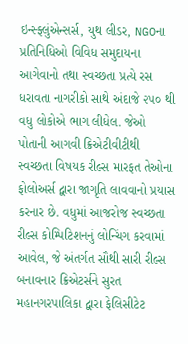ઇન્સ્ફ્લુંએન્સર્સ, યુથ લીડર, NGOના પ્રતિનિધિઓ વિવિધ સમુદાયના આગેવાનો તથા સ્વચ્છતા પ્રત્યે રસ ધરાવતા નાગરીકો સાથે અંદાજે ૨૫૦ થી વધુ લોકોએ ભાગ લીધેલ. જેઓ પોતાની આગવી ક્રિએટીવીટીથી સ્વચ્છતા વિષયક રીલ્સ મારફત તેઓના ફોલોઅર્સ દ્વારા જાગૃતિ લાવવાનો પ્રયાસ કરનાર છે. વધુમાં આજરોજ સ્વચ્છતા રીલ્સ કોમ્પિટિશનનું લોન્ચિંગ કરવામાં આવેલ, જે અંતર્ગત સૌથી સારી રીલ્સ બનાવનાર ક્રિએટર્સને સુરત મહાનગરપાલિકા દ્વારા ફેલિસીટેટ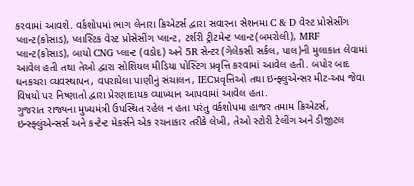કરવામાં આવશે. વર્કશોપમાં ભાગ લેનારા ક્રિએટર્સ દ્વારા સવારના સેશનમા C & D વેસ્ટ પ્રોસેસીંગ પ્લાન્ટ(કોસાડ), પ્લાસ્ટિક વેસ્ટ પ્રોસેસીંગ પ્લાન્ટ, ટર્શરી ટ્રીટમેન્ટ પ્લાન્ટ(બમરોલી), MRF પ્લાન્ટ(કોસાડ), બાયો CNG પ્લાન્ટ (વડોદ) અને 5R સેન્ટર (ગેલેકસી સર્કલ, પાલ)ની મુલાકાત લેવામાં આવેલ હતી તથા તેઓ દ્વારા સોશિયલ મીડિયા પોસ્ટિંગ પ્રવૃત્તિ કરવામાં આવેલ હતી. બપોર બાદ ઘનકચરા વ્યવસ્થાપન, વપરાયેલા પાણીનું સંચાલન, IECપ્રવૃત્તિઓ તથા ઇન્ફ્લુએન્સર મીટ-અપ જેવા વિષયો પર નિષ્ણાતો દ્વારા પ્રેરણાદાયક વ્યાખ્યાન આપવામાં આવેલ હતા.
ગુજરાત રાજ્યના મુખ્યમંત્રી ઉપસ્થિત રહેલ ન હતા પરંતુ વર્કશોપમા હાજર તમામ ક્રિએટર્સ, ઇન્સ્ફ્લુંએન્સર્સ અને કન્ટેન્ટ મેકર્સને એક રચનાકાર તરીકે લેખી, તેઓ સ્ટોરી ટેલીંગ અને ડીજીટલ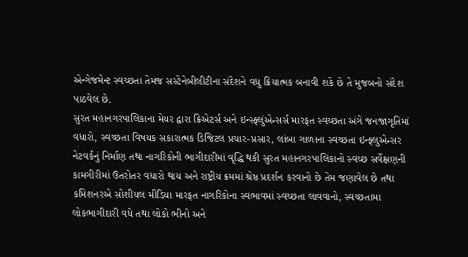એન્ગેજમેન્ટ સ્વચ્છતા તેમજ સસ્ટેનેબીલીટીના સંદેશને વધુ ક્રિયાત્મક બનાવી શકે છે તે મુજબનો સંદેશ પાઠવેલ છે.
સુરત મહાનગરપાલિકાના મેયર દ્વારા ક્રિએટર્સ અને ઇન્સ્ફ્લુંએન્સર્સ મારફત સ્વચ્છતા અંગે જનજાગૃતિમાં વધારો, સ્વચ્છતા વિષયક સકારાત્મક ડિજિટલ પ્રચાર-પ્રસાર, લાંબા ગાળાના સ્વચ્છતા ઇન્ફ્લુએન્સર નેટવર્કનું નિર્માણ તથા નાગરિકોની ભાગીદારીમાં વૃદ્ધિ થકી સુરત મહાનગરપાલિકાનો સ્વચ્છ સર્વેક્ષણની કામગીરીમાં ઉતરોતર વધારો થાય અને રાષ્ટ્રીય ક્રમમાં શ્રેષ્ઠ પ્રદર્શન કરવાનો છે તેમ જણાવેલ છે તથા કમિશનરએ સોશીયલ મીડિયા મારફત નાગરિકોના સ્વભાવમાં સ્વચ્છતા લાવવાનો, સ્વચ્છતામા લોકભાગીદારી વધે તથા લોકો ભીનો અને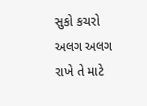સુકો કચરો અલગ અલગ રાખે તે માટે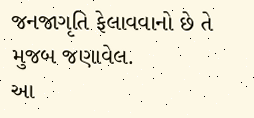જનજાગૃતિ ફેલાવવાનો છે તે મુજબ જણાવેલ.
આ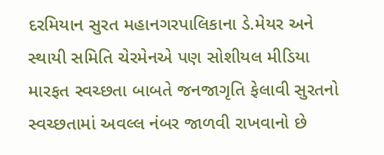દરમિયાન સુરત મહાનગરપાલિકાના ડે.મેયર અને સ્થાયી સમિતિ ચેરમેનએ પણ સોશીયલ મીડિયા મારફત સ્વચ્છતા બાબતે જનજાગૃતિ ફેલાવી સુરતનો સ્વચ્છતામાં અવલ્લ નંબર જાળવી રાખવાનો છે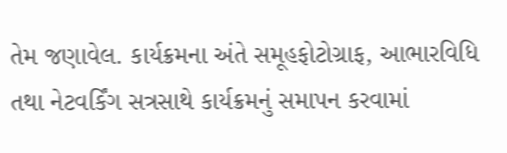તેમ જણાવેલ. કાર્યક્રમના અંતે સમૂહફોટોગ્રાફ, આભારવિધિ તથા નેટવર્કિંગ સત્રસાથે કાર્યક્રમનું સમાપન કરવામાં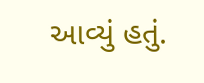આવ્યું હતું.